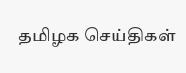தமிழக செய்திகள்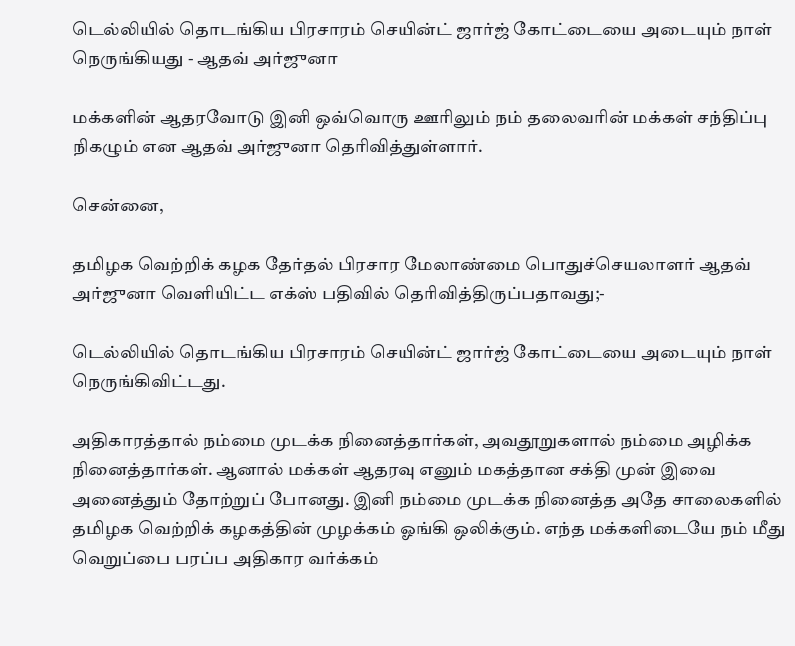டெல்லியில் தொடங்கிய பிரசாரம் செயின்ட் ஜார்ஜ் கோட்டையை அடையும் நாள் நெருங்கியது - ஆதவ் அர்ஜுனா

மக்களின் ஆதரவோடு இனி ஒவ்வொரு ஊரிலும் நம் தலைவரின் மக்கள் சந்திப்பு நிகழும் என ஆதவ் அர்ஜுனா தெரிவித்துள்ளார்.

சென்னை,

தமிழக வெற்றிக் கழக தேர்தல் பிரசார மேலாண்மை பொதுச்செயலாளர் ஆதவ் அர்ஜுனா வெளியிட்ட எக்ஸ் பதிவில் தெரிவித்திருப்பதாவது;-

டெல்லியில் தொடங்கிய பிரசாரம் செயின்ட் ஜார்ஜ் கோட்டையை அடையும் நாள் நெருங்கிவிட்டது.

அதிகாரத்தால் நம்மை முடக்க நினைத்தார்கள், அவதூறுகளால் நம்மை அழிக்க நினைத்தார்கள். ஆனால் மக்கள் ஆதரவு எனும் மகத்தான சக்தி முன் இவை அனைத்தும் தோற்றுப் போனது. இனி நம்மை முடக்க நினைத்த அதே சாலைகளில் தமிழக வெற்றிக் கழகத்தின் முழக்கம் ஓங்கி ஒலிக்கும். எந்த மக்களிடையே நம் மீது வெறுப்பை பரப்ப அதிகார வர்க்கம்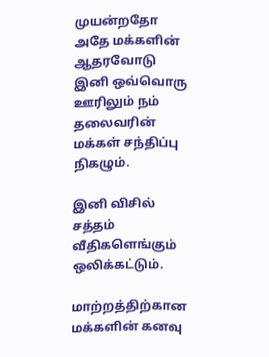முயன்றதோ அதே மக்களின் ஆதரவோடு இனி ஒவ்வொரு ஊரிலும் நம் தலைவரின் மக்கள் சந்திப்பு நிகழும்.

இனி விசில் சத்தம் வீதிகளெங்கும் ஒலிக்கட்டும்.

மாற்றத்திற்கான மக்களின் கனவு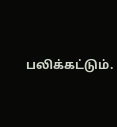பலிக்கட்டும்.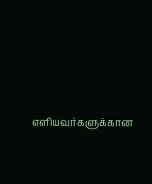எளியவர்களுக்கான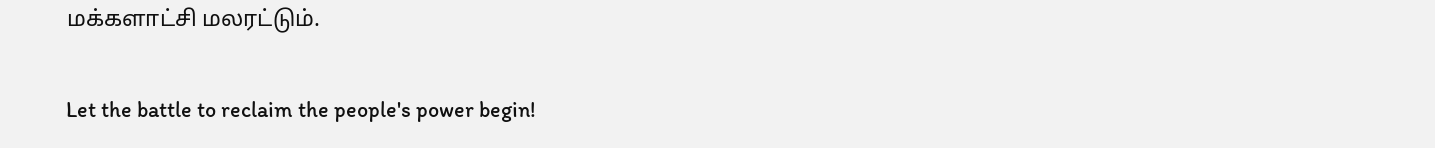மக்களாட்சி மலரட்டும்.

Let the battle to reclaim the people's power begin!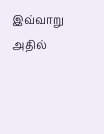இவ்வாறு அதில்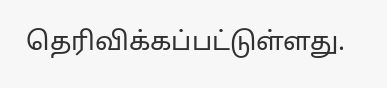தெரிவிக்கப்பட்டுள்ளது.